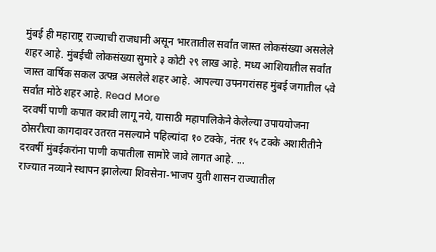मुंबई ही महाराष्ट्र राज्याची राजधानी असून भारतातील सर्वांत जास्त लोकसंख्या असलेले शहर आहे. मुंबईची लोकसंख्या सुमारे ३ कोटी २९ लाख आहे. मध्य आशियातील सर्वांत जास्त वार्षिक सकल उत्पन्न असलेले शहर आहे. आपल्या उपनगरांसह मुंबई जगातील ५वे सर्वांत मोठे शहर आहे. Read More
दरवर्षी पाणी कपात करावी लागू नये, यासाठी महापालिकेने केलेल्या उपाययोजना ठोसरीत्या कागदावर उतरत नसल्याने पहिल्यांदा १० टक्के, नंतर १५ टक्के अशारीतीने दरवर्षी मुंबईकरांना पाणी कपातीला सामोरे जावे लागत आहे. ...
राज्यात नव्याने स्थापन झालेल्या शिवसेना-भाजप युती शासन राज्यातील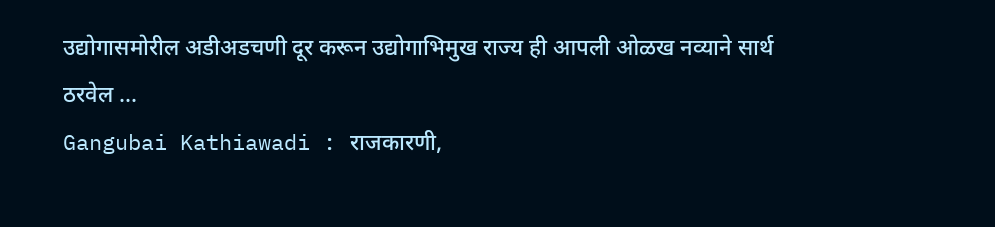उद्योगासमोरील अडीअडचणी दूर करून उद्योगाभिमुख राज्य ही आपली ओळख नव्याने सार्थ ठरवेल ...
Gangubai Kathiawadi : राजकारणी,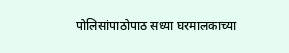पोलिसांपाठोपाठ सध्या घरमालकाच्या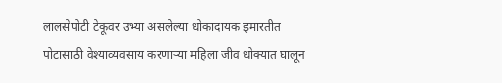लालसेपोटी टेकूवर उभ्या असलेल्या धोकादायक इमारतीत पोटासाठी वेश्याव्यवसाय करणाऱ्या महिला जीव धोक्यात घालून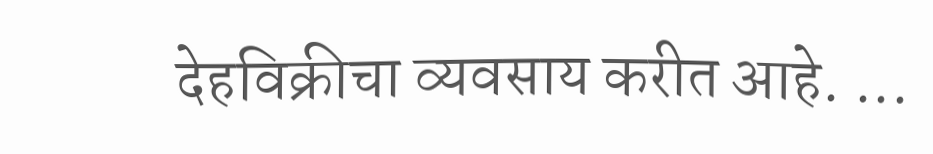देहविक्रीचा व्यवसाय करीत आहे. ...